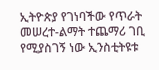ኢትዮጵያ የገነባችው የጥራት መሠረተ-ልማት ተጨማሪ ገቢ የሚያስገኝ ነው ኢንስቲትዩቱ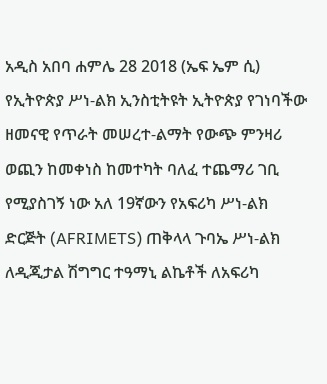አዲስ አበባ ሐምሌ 28 2018 (ኤፍ ኤም ሲ) የኢትዮጵያ ሥነ-ልክ ኢንስቲትዩት ኢትዮጵያ የገነባችው ዘመናዊ የጥራት መሠረተ-ልማት የውጭ ምንዛሪ ወጪን ከመቀነስ ከመተካት ባለፈ ተጨማሪ ገቢ የሚያስገኝ ነው አለ 19ኛውን የአፍሪካ ሥነ-ልክ ድርጅት (AFRIMETS) ጠቅላላ ጉባኤ ሥነ-ልክ ለዲጂታል ሽግግር ተዓማኒ ልኬቶች ለአፍሪካ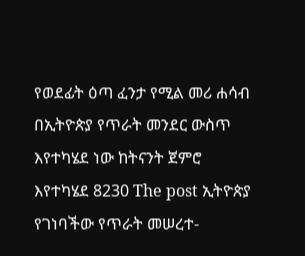የወደፊት ዕጣ ፈንታ የሚል መሪ ሐሳብ በኢትዮጵያ የጥራት መንደር ውስጥ እየተካሄደ ነው ከትናንት ጀምሮ እየተካሄደ 8230 The post ኢትዮጵያ የገነባችው የጥራት መሠረተ-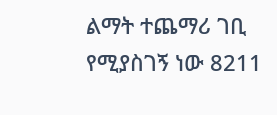ልማት ተጨማሪ ገቢ የሚያስገኝ ነው 8211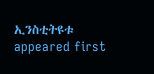ኢንስቲትዩቱ appeared first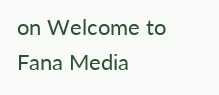on Welcome to Fana Media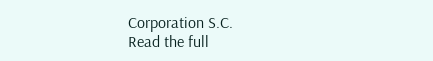Corporation S.C.
Read the full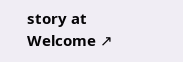story at Welcome ↗